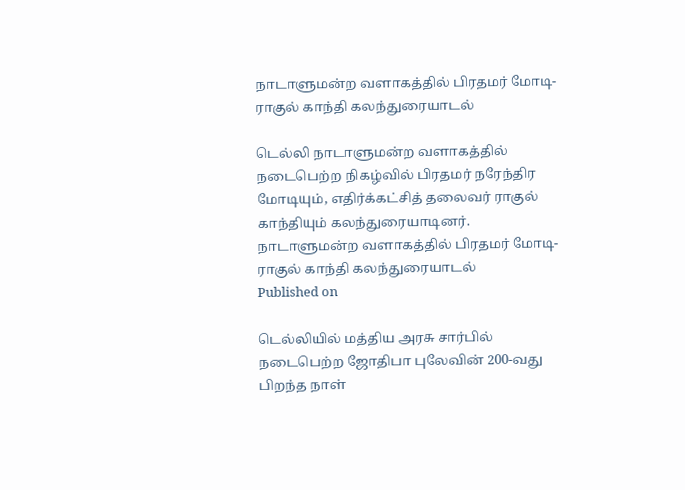நாடாளுமன்ற வளாகத்தில் பிரதமர் மோடி- ராகுல் காந்தி கலந்துரையாடல்

டெல்லி நாடாளுமன்ற வளாகத்தில் நடைபெற்ற நிகழ்வில் பிரதமர் நரேந்திர மோடியும், எதிர்க்கட்சித் தலைவர் ராகுல் காந்தியும் கலந்துரையாடினர்.
நாடாளுமன்ற வளாகத்தில் பிரதமர் மோடி- ராகுல் காந்தி கலந்துரையாடல்
Published on

டெல்லியில் மத்திய அரசு சார்பில் நடைபெற்ற ஜோதிபா புலேவின் 200-வது பிறந்த நாள்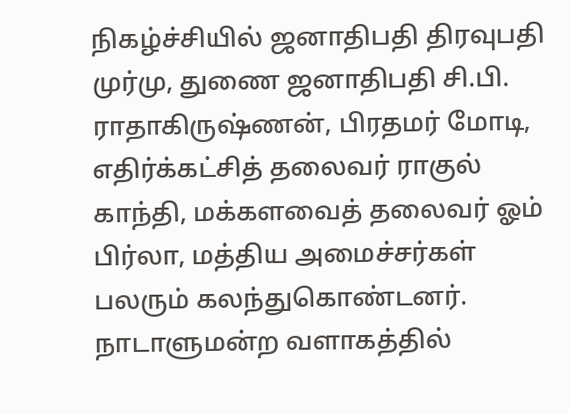நிகழ்ச்சியில் ஜனாதிபதி திரவுபதி முர்மு, துணை ஜனாதிபதி சி.பி. ராதாகிருஷ்ணன், பிரதமர் மோடி, எதிர்க்கட்சித் தலைவர் ராகுல் காந்தி, மக்களவைத் தலைவர் ஓம் பிர்லா, மத்திய அமைச்சர்கள் பலரும் கலந்துகொண்டனர். நாடாளுமன்ற வளாகத்தில்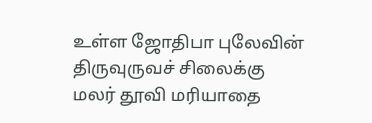உள்ள ஜோதிபா புலேவின் திருவுருவச் சிலைக்கு மலர் தூவி மரியாதை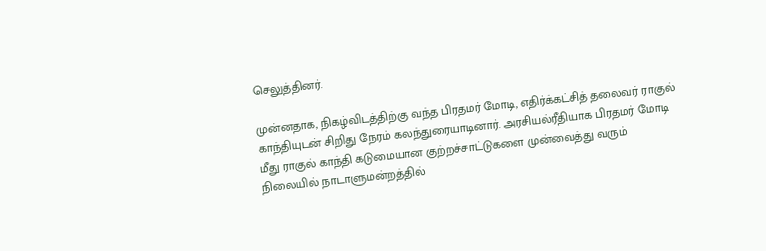செலுத்தினர்.

முன்னதாக, நிகழ்விடத்திற்கு வந்த பிரதமர் மோடி, எதிர்க்கட்சித் தலைவர் ராகுல் காந்தியுடன் சிறிது நேரம் கலந்துரையாடினார். அரசியல்ரீதியாக பிரதமர் மோடி மீது ராகுல் காந்தி கடுமையான குற்றச்சாட்டுகளை முன்வைத்து வரும் நிலையில் நாடாளுமன்றத்தில்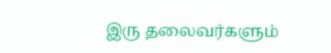இரு தலைவர்களும்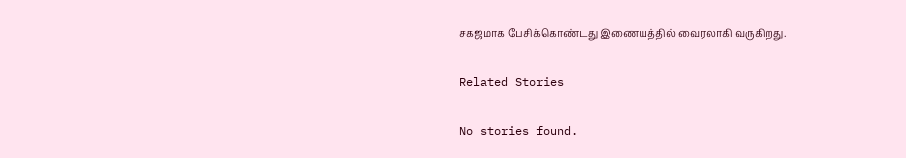சகஜமாக பேசிக்கொண்டது இணையத்தில் வைரலாகி வருகிறது.

Related Stories

No stories found.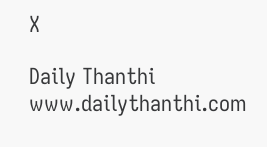X

Daily Thanthi
www.dailythanthi.com